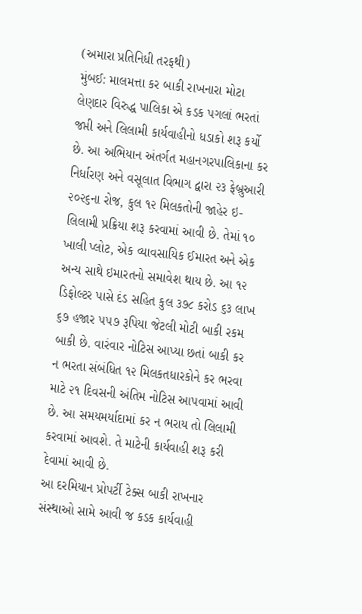(અમારા પ્રતિનિધી તરફથી)
મુંબઈ: માલમત્તા કર બાકી રાખનારા મોટા લેણદાર વિરુદ્ધ પાલિકા એ કડક પગલાં ભરતાં જપ્તી અને લિલામી કાર્યવાહીનો ધડાકો શરૂ કર્યો છે. આ અભિયાન અંતર્ગત મહાનગરપાલિકાના કર નિર્ધારણ અને વસૂલાત વિભાગ દ્વારા ૨૩ ફેબ્રુઆરી ૨૦૨૬ના રોજ, કુલ ૧૨ મિલકતોની જાહેર ઇ-લિલામી પ્રક્રિયા શરૂ કરવામાં આવી છે. તેમાં ૧૦ ખાલી પ્લોટ, એક વ્યાવસાયિક ઈમારત અને એક અન્ય સાથે ઇમારતનો સમાવેશ થાય છે. આ ૧૨ ડિફોલ્ટર પાસે દંડ સહિત કુલ ૩૭૮ કરોડ ૬૩ લાખ ૬૭ હજાર ૫૫૭ રૂપિયા જેટલી મોટી બાકી રકમ બાકી છે. વારંવાર નોટિસ આપ્યા છતાં બાકી કર ન ભરતા સંબંધિત ૧૨ મિલકતધારકોને કર ભરવા માટે ૨૧ દિવસની અંતિમ નોટિસ આપવામાં આવી છે. આ સમયમર્યાદામાં કર ન ભરાય તો લિલામી કરવામાં આવશે. તે માટેની કાર્યવાહી શરૂ કરી દેવામાં આવી છે.
આ દરમિયાન પ્રોપર્ટી ટેક્સ બાકી રાખનાર સંસ્થાઓ સામે આવી જ કડક કાર્યવાહી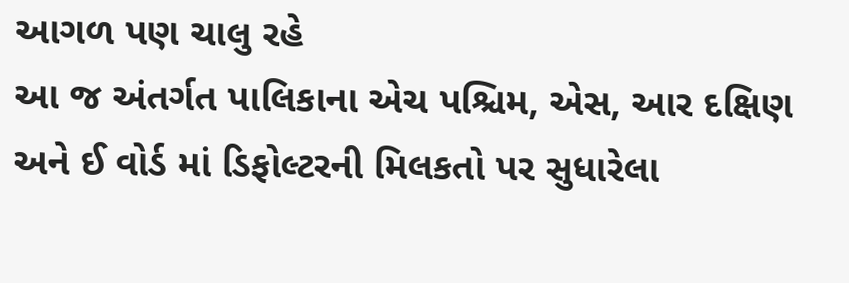આગળ પણ ચાલુ રહે
આ જ અંતર્ગત પાલિકાના એચ પશ્ચિમ, એસ, આર દક્ષિણ અને ઈ વોર્ડ માં ડિફોલ્ટરની મિલકતો પર સુધારેલા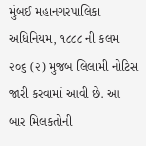મુંબઈ મહાનગરપાલિકા અધિનિયમ, ૧૮૮૮ ની કલમ ૨૦૬ (૨) મુજબ લિલામી નોટિસ જારી કરવામાં આવી છે. આ બાર મિલકતોની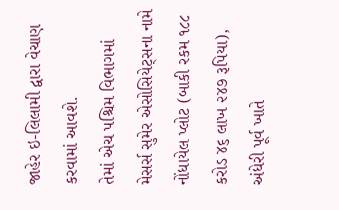જાહેર ઇ-લિલામી દ્વારા વેચાણ કરવામાં આવશે.
તેમાં એચ પશ્ચિમ વિભાગમાં મેસર્સ સુમેર એસોસિયેટ્સના નામે નોંધાયેલ પ્લોટ (બાકી રકમ ૧૮૮ કરોડ ૪૬ લાખ ૨૪૭ રૂપિયા), અંધેરી પૂર્વ ખાતે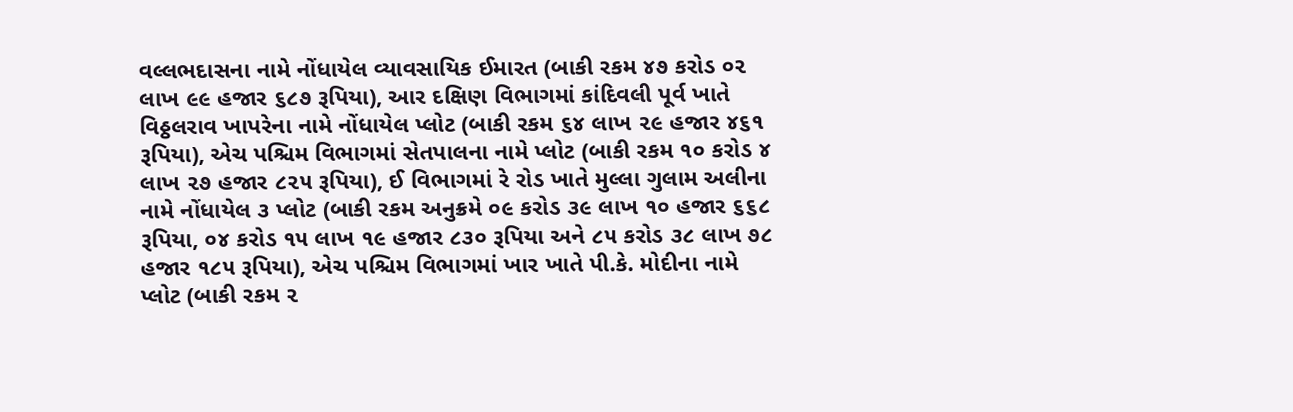વલ્લભદાસના નામે નોંધાયેલ વ્યાવસાયિક ઈમારત (બાકી રકમ ૪૭ કરોડ ૦૨ લાખ ૯૯ હજાર ૬૮૭ રૂપિયા), આર દક્ષિણ વિભાગમાં કાંદિવલી પૂર્વ ખાતે વિઠ્ઠલરાવ ખાપરેના નામે નોંધાયેલ પ્લોટ (બાકી રકમ ૬૪ લાખ ૨૯ હજાર ૪૬૧ રૂપિયા), એચ પશ્ચિમ વિભાગમાં સેતપાલના નામે પ્લોટ (બાકી રકમ ૧૦ કરોડ ૪ લાખ ૨૭ હજાર ૮૨૫ રૂપિયા), ઈ વિભાગમાં રે રોડ ખાતે મુલ્લા ગુલામ અલીના નામે નોંધાયેલ ૩ પ્લોટ (બાકી રકમ અનુક્રમે ૦૯ કરોડ ૩૯ લાખ ૧૦ હજાર ૬૬૮ રૂપિયા, ૦૪ કરોડ ૧૫ લાખ ૧૯ હજાર ૮૩૦ રૂપિયા અને ૮૫ કરોડ ૩૮ લાખ ૭૮ હજાર ૧૮૫ રૂપિયા), એચ પશ્ચિમ વિભાગમાં ખાર ખાતે પી.કે. મોદીના નામે પ્લોટ (બાકી રકમ ૨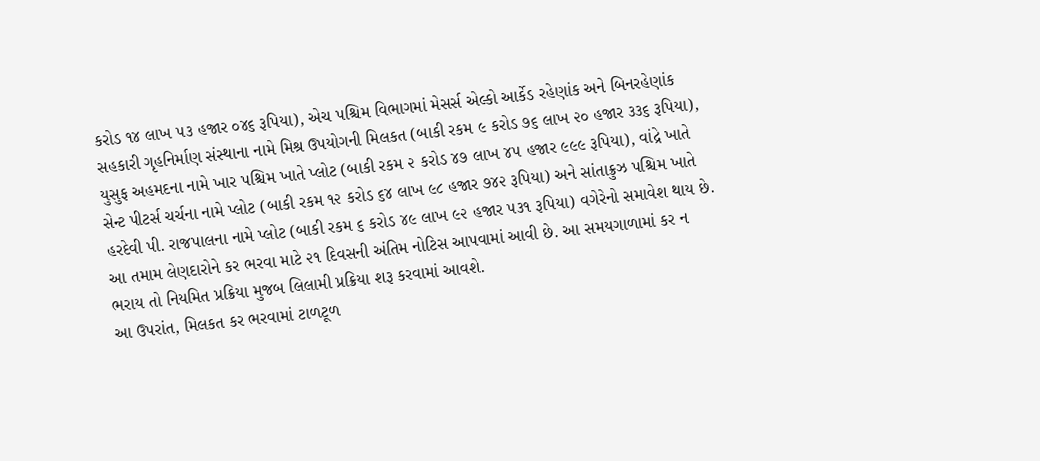કરોડ ૧૪ લાખ ૫૩ હજાર ૦૪૬ રૂપિયા), એચ પશ્ચિમ વિભાગમાં મેસર્સ એલ્કો આર્કેડ રહેણાંક અને બિનરહેણાંક સહકારી ગૃહનિર્માણ સંસ્થાના નામે મિશ્ર ઉપયોગની મિલકત (બાકી રકમ ૯ કરોડ ૭૬ લાખ ૨૦ હજાર ૩૩૬ રૂપિયા), યુસુફ અહમદના નામે ખાર પશ્ચિમ ખાતે પ્લોટ (બાકી રકમ ૨ કરોડ ૪૭ લાખ ૪૫ હજાર ૯૯૯ રૂપિયા), વાંદ્રે ખાતે સેન્ટ પીટર્સ ચર્ચના નામે પ્લોટ (બાકી રકમ ૧૨ કરોડ ૬૪ લાખ ૯૮ હજાર ૭૪૨ રૂપિયા) અને સાંતાક્રુઝ પશ્ચિમ ખાતે હરદેવી પી. રાજપાલના નામે પ્લોટ (બાકી રકમ ૬ કરોડ ૪૯ લાખ ૯૨ હજાર ૫૩૧ રૂપિયા) વગેરેનો સમાવેશ થાય છે.
આ તમામ લેણદારોને કર ભરવા માટે ૨૧ દિવસની અંતિમ નોટિસ આપવામાં આવી છે. આ સમયગાળામાં કર ન ભરાય તો નિયમિત પ્રક્રિયા મુજબ લિલામી પ્રક્રિયા શરૂ કરવામાં આવશે.
આ ઉપરાંત, મિલકત કર ભરવામાં ટાળટૂળ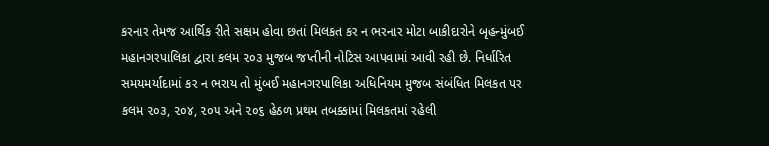કરનાર તેમજ આર્થિક રીતે સક્ષમ હોવા છતાં મિલકત કર ન ભરનાર મોટા બાકીદારોને બૃહન્મુંબઈ મહાનગરપાલિકા દ્વારા કલમ ૨૦૩ મુજબ જપ્તીની નોટિસ આપવામાં આવી રહી છે. નિર્ધારિત સમયમર્યાદામાં કર ન ભરાય તો મુંબઈ મહાનગરપાલિકા અધિનિયમ મુજબ સંબંધિત મિલકત પર કલમ ૨૦૩, ૨૦૪, ૨૦૫ અને ૨૦૬ હેઠળ પ્રથમ તબક્કામાં મિલકતમાં રહેલી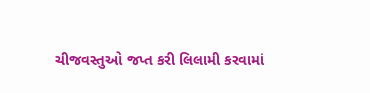ચીજવસ્તુઓ જપ્ત કરી લિલામી કરવામાં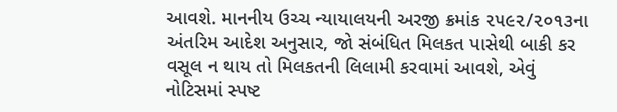આવશે. માનનીય ઉચ્ચ ન્યાયાલયની અરજી ક્રમાંક ૨૫૯૨/૨૦૧૩ના અંતરિમ આદેશ અનુસાર, જો સંબંધિત મિલકત પાસેથી બાકી કર વસૂલ ન થાય તો મિલકતની લિલામી કરવામાં આવશે, એવું નોટિસમાં સ્પષ્ટ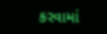કરવામાં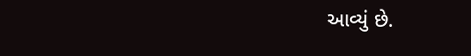આવ્યું છે.